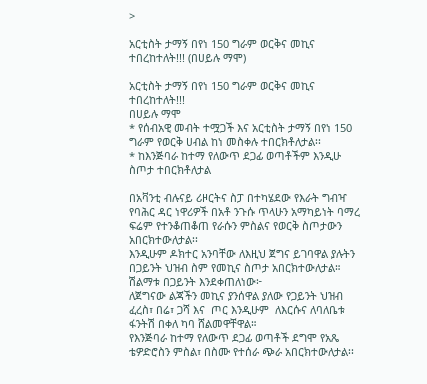>

አርቲስት ታማኝ በየነ 150 ግራም ወርቅና መኪና  ተበረከተለት!!! (በሀይሉ ማሞ)

አርቲስት ታማኝ በየነ 150 ግራም ወርቅና መኪና  ተበረከተለት!!!
በሀይሉ ማሞ
* የሰብአዊ መብት ተሟጋች እና አርቲስት ታማኝ በየነ 150 ግራም የወርቅ ሀብል ከነ መስቀሉ ተበርክቶለታል፡፡
* ከእንጅባራ ከተማ የለውጥ ደጋፊ ወጣቶችም እንዲሁ ስጦታ ተበርክቶለታል

በአቫንቲ ብሉናይ ሪዞርትና ስፓ በተካሄደው የእራት ግብዣ የባሕር ዳር ነዋሪዎች በአቶ ንጉሱ ጥላሁን አማካይነት ባማረ ፍሬም የተንቆጠቆጠ የራሱን ምስልና የወርቅ ስጦታውን አበርክተውለታል፡፡
እንዲሁም ዶክተር አንባቸው ለእዚህ ጀግና ይገባዋል ያሉትን በጋይንት ህዝብ ስም የመኪና ስጦታ አበርክተውለታል።
ሽልማቱ በጋይንት እንደቀጠለነው፦
ለጀግናው ልጃችን መኪና ያንሰዋል ያለው የጋይንት ህዝብ ፈረስ፣ በሬ፣ ጋሻ እና  ጦር እንዲሁም  ለእርሱና ለባለቤቱ ፋንትሽ በቀለ ካባ ሸልመዋቸዋል።
የእንጅባራ ከተማ የለውጥ ደጋፊ ወጣቶች ደግሞ የአጼ ቴዎድሮስን ምስል፣ በስሙ የተሰራ ጭራ አበርክተውለታል፡፡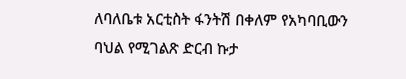ለባለቤቱ አርቲስት ፋንትሽ በቀለም የአካባቢውን ባህል የሚገልጽ ድርብ ኩታ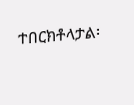ተበርክቶላታል፡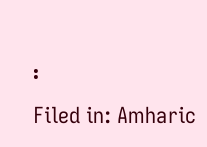፡
Filed in: Amharic